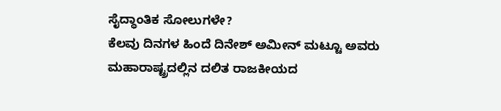ಸೈದ್ಧಾಂತಿಕ ಸೋಲುಗಳೇ?
ಕೆಲವು ದಿನಗಳ ಹಿಂದೆ ದಿನೇಶ್ ಅಮೀನ್ ಮಟ್ಟೂ ಅವರು ಮಹಾರಾಷ್ಟ್ರದಲ್ಲಿನ ದಲಿತ ರಾಜಕೀಯದ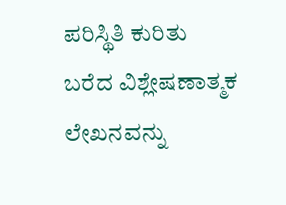ಪರಿಸ್ಥಿತಿ ಕುರಿತು ಬರೆದ ವಿಶ್ಲೇಷಣಾತ್ಮಕ ಲೇಖನವನ್ನು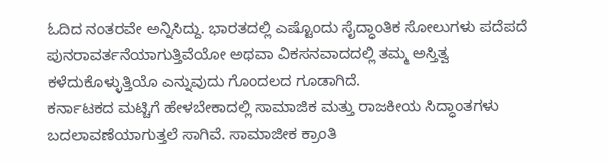ಓದಿದ ನಂತರವೇ ಅನ್ನಿಸಿದ್ದು. ಭಾರತದಲ್ಲಿ ಎಷ್ಟೊಂದು ಸೈದ್ಧಾಂತಿಕ ಸೋಲುಗಳು ಪದೆಪದೆ ಪುನರಾವರ್ತನೆಯಾಗುತ್ತಿವೆಯೋ ಅಥವಾ ವಿಕಸನವಾದದಲ್ಲಿ ತಮ್ಮ ಅಸ್ತಿತ್ವ ಕಳೆದುಕೊಳ್ಳುತ್ತಿಯೊ ಎನ್ನುವುದು ಗೊಂದಲದ ಗೂಡಾಗಿದೆ.
ಕರ್ನಾಟಕದ ಮಟ್ಚಿಗೆ ಹೇಳಬೇಕಾದಲ್ಲಿ ಸಾಮಾಜಿಕ ಮತ್ತು ರಾಜಕೀಯ ಸಿದ್ಧಾಂತಗಳು ಬದಲಾವಣೆಯಾಗುತ್ತಲೆ ಸಾಗಿವೆ. ಸಾಮಾಜೀಕ ಕ್ರಾಂತಿ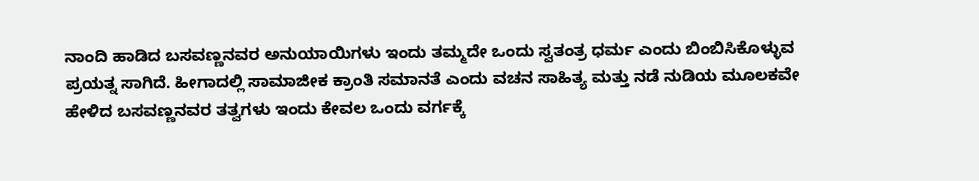ನಾಂದಿ ಹಾಡಿದ ಬಸವಣ್ಣನವರ ಅನುಯಾಯಿಗಳು ಇಂದು ತಮ್ಮದೇ ಒಂದು ಸ್ವತಂತ್ರ ಧರ್ಮ ಎಂದು ಬಿಂಬಿಸಿಕೊಳ್ಳುವ ಪ್ರಯತ್ನ ಸಾಗಿದೆ. ಹೀಗಾದಲ್ಲಿ ಸಾಮಾಜೀಕ ಕ್ರಾಂತಿ ಸಮಾನತೆ ಎಂದು ವಚನ ಸಾಹಿತ್ಯ ಮತ್ತು ನಡೆ ನುಡಿಯ ಮೂಲಕವೇ ಹೇಳಿದ ಬಸವಣ್ಣನವರ ತತ್ವಗಳು ಇಂದು ಕೇವಲ ಒಂದು ವರ್ಗಕ್ಕೆ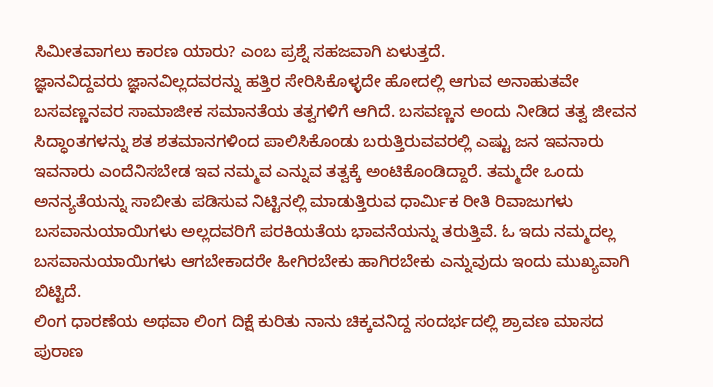ಸಿಮೀತವಾಗಲು ಕಾರಣ ಯಾರು? ಎಂಬ ಪ್ರಶ್ನೆ ಸಹಜವಾಗಿ ಏಳುತ್ತದೆ.
ಜ್ಞಾನವಿದ್ದವರು ಜ್ಞಾನವಿಲ್ಲದವರನ್ನು ಹತ್ತಿರ ಸೇರಿಸಿಕೊಳ್ಳದೇ ಹೋದಲ್ಲಿ ಆಗುವ ಅನಾಹುತವೇ ಬಸವಣ್ಣನವರ ಸಾಮಾಜೀಕ ಸಮಾನತೆಯ ತತ್ವಗಳಿಗೆ ಆಗಿದೆ. ಬಸವಣ್ಣನ ಅಂದು ನೀಡಿದ ತತ್ವ ಜೀವನ ಸಿದ್ಧಾಂತಗಳನ್ನು ಶತ ಶತಮಾನಗಳಿಂದ ಪಾಲಿಸಿಕೊಂಡು ಬರುತ್ತಿರುವವರಲ್ಲಿ ಎಷ್ಟು ಜನ ಇವನಾರು ಇವನಾರು ಎಂದೆನಿಸಬೇಡ ಇವ ನಮ್ಮವ ಎನ್ನುವ ತತ್ವಕ್ಕೆ ಅಂಟಿಕೊಂಡಿದ್ದಾರೆ. ತಮ್ಮದೇ ಒಂದು ಅನನ್ಯತೆಯನ್ನು ಸಾಬೀತು ಪಡಿಸುವ ನಿಟ್ಟಿನಲ್ಲಿ ಮಾಡುತ್ತಿರುವ ಧಾರ್ಮಿಕ ರೀತಿ ರಿವಾಜುಗಳು ಬಸವಾನುಯಾಯಿಗಳು ಅಲ್ಲದವರಿಗೆ ಪರಕಿಯತೆಯ ಭಾವನೆಯನ್ನು ತರುತ್ತಿವೆ. ಓ ಇದು ನಮ್ಮದಲ್ಲ ಬಸವಾನುಯಾಯಿಗಳು ಆಗಬೇಕಾದರೇ ಹೀಗಿರಬೇಕು ಹಾಗಿರಬೇಕು ಎನ್ನುವುದು ಇಂದು ಮುಖ್ಯವಾಗಿ ಬಿಟ್ಟಿದೆ.
ಲಿಂಗ ಧಾರಣೆಯ ಅಥವಾ ಲಿಂಗ ದಿಕ್ಷೆ ಕುರಿತು ನಾನು ಚಿಕ್ಕವನಿದ್ದ ಸಂದರ್ಭದಲ್ಲಿ ಶ್ರಾವಣ ಮಾಸದ ಪುರಾಣ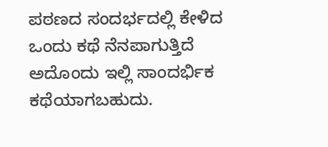ಪಠಣದ ಸಂದರ್ಭದಲ್ಲಿ ಕೇಳಿದ ಒಂದು ಕಥೆ ನೆನಪಾಗುತ್ತಿದೆ ಅದೊಂದು ಇಲ್ಲಿ ಸಾಂದರ್ಭಿಕ ಕಥೆಯಾಗಬಹುದು.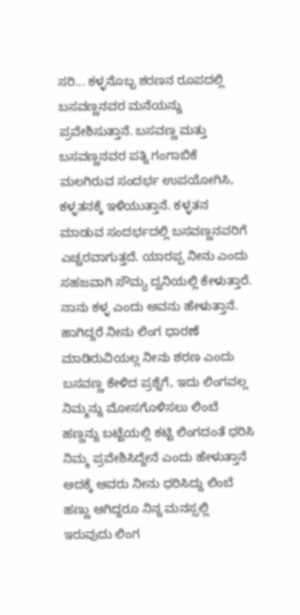ಸರಿ... ಕಳ್ಳನೊಬ್ಬ ಶರಣನ ರೂಪದಲ್ಲಿ ಬಸವಣ್ಣನವರ ಮನೆಯನ್ನು ಪ್ರವೇಶಿಸುತ್ತಾನೆ. ಬಸವಣ್ಣ ಮತ್ತು ಬಸವಣ್ಣನವರ ಪತ್ನಿ ಗಂಗಾಬಿಕೆ ಮಲಗಿರುವ ಸಂದರ್ಭ ಉಪಯೋಗಿಸಿ, ಕಳ್ಳತನಕ್ಕೆ ಇಳಿಯುತ್ತಾನೆ. ಕಳ್ಳತನ ಮಾಡುವ ಸಂದರ್ಭದಲ್ಲಿ ಬಸವಣ್ಣನವರಿಗೆ ಎಚ್ಚರವಾಗುತ್ತದೆ. ಯಾರಪ್ಪ ನೀನು ಎಂದು ಸಹಜವಾಗಿ ಸೌಮ್ಯ ದ್ವನಿಯಲ್ಲಿ ಕೇಳುತ್ತಾರೆ. ನಾನು ಕಳ್ಳ ಎಂದು ಅವನು ಹೇಳುತ್ತಾನೆ. ಹಾಗಿದ್ದರೆ ನೀನು ಲಿಂಗ ಧಾರಣೆ ಮಾಡಿರುವಿಯಲ್ಲ ನೀನು ಶರಣ ಎಂದು ಬಸವಣ್ಣ ಕೇಳಿದ ಪ್ರಶ್ನೆಗೆ, ಇದು ಲಿಂಗವಲ್ಲ ನಿಮ್ಮನ್ನು ಮೋಸಗೊಳಿಸಲು ಲಿಂಬೆ ಹಣ್ಣನ್ನು ಬಟ್ಟೆಯಲ್ಲಿ ಕಟ್ಟಿ ಲಿಂಗದಂತೆ ಧರಿಸಿ ನಿಮ್ಮ ಪ್ರವೇಶಿಸಿದ್ದೇನೆ ಎಂದು ಹೇಳುತ್ತಾನೆ ಅದಕ್ಕೆ ಅವರು ನೀನು ಧರಿಸಿದ್ದು ಲಿಂಬೆ ಹಣ್ಣು ಆಗಿದ್ದರೂ ನಿನ್ನ ಮನಸ್ಸಲ್ಲಿ ಇರುವುದು ಲಿಂಗ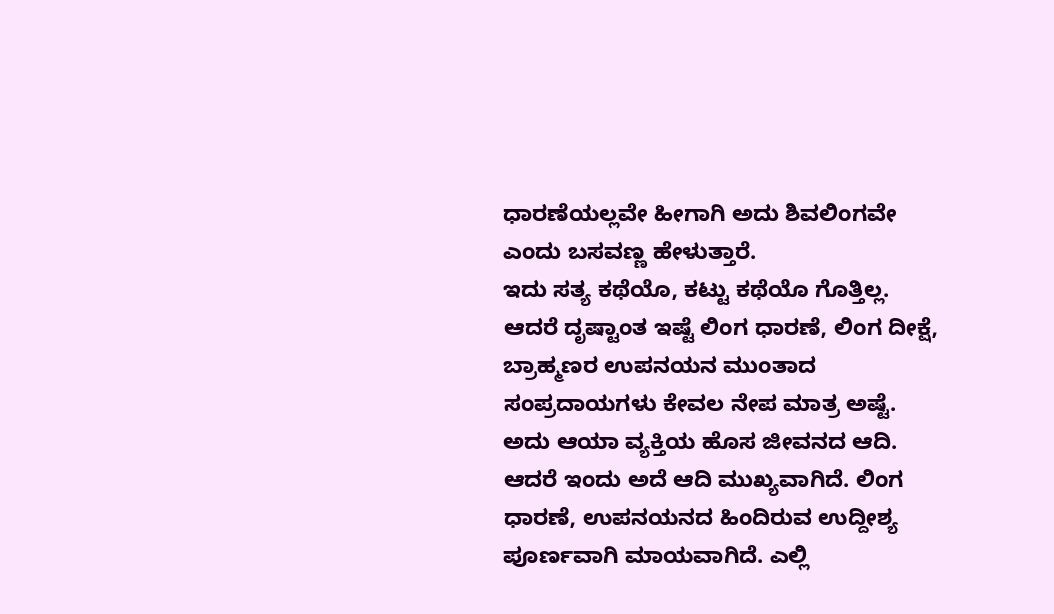ಧಾರಣೆಯಲ್ಲವೇ ಹೀಗಾಗಿ ಅದು ಶಿವಲಿಂಗವೇ ಎಂದು ಬಸವಣ್ಣ ಹೇಳುತ್ತಾರೆ.
ಇದು ಸತ್ಯ ಕಥೆಯೊ, ಕಟ್ಟು ಕಥೆಯೊ ಗೊತ್ತಿಲ್ಲ. ಆದರೆ ದೃಷ್ಟಾಂತ ಇಷ್ಟೆ ಲಿಂಗ ಧಾರಣೆ, ಲಿಂಗ ದೀಕ್ಷೆ, ಬ್ರಾಹ್ಮಣರ ಉಪನಯನ ಮುಂತಾದ ಸಂಪ್ರದಾಯಗಳು ಕೇವಲ ನೇಪ ಮಾತ್ರ ಅಷ್ಟೆ. ಅದು ಆಯಾ ವ್ಯಕ್ತಿಯ ಹೊಸ ಜೀವನದ ಆದಿ. ಆದರೆ ಇಂದು ಅದೆ ಆದಿ ಮುಖ್ಯವಾಗಿದೆ. ಲಿಂಗ ಧಾರಣೆ, ಉಪನಯನದ ಹಿಂದಿರುವ ಉದ್ದೀಶ್ಯ ಪೂರ್ಣವಾಗಿ ಮಾಯವಾಗಿದೆ. ಎಲ್ಲಿ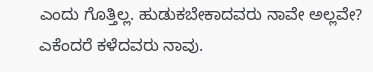ಎಂದು ಗೊತ್ತಿಲ್ಲ. ಹುಡುಕಬೇಕಾದವರು ನಾವೇ ಅಲ್ಲವೇ? ಎಕೆಂದರೆ ಕಳೆದವರು ನಾವು.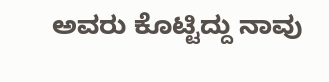ಅವರು ಕೊಟ್ಟಿದ್ದು ನಾವು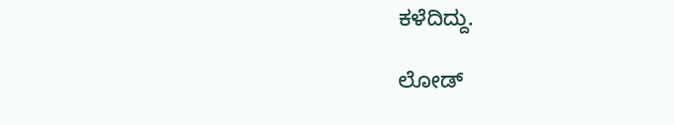ಕಳೆದಿದ್ದು.

ಲೋಡ್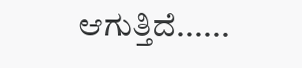ಆಗುತ್ತಿದೆ......